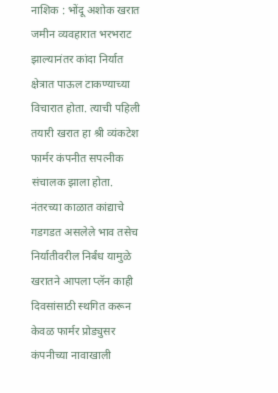नाशिक : भोंदू अशोक खरात जमीन व्यवहारात भरभराट झाल्यानंतर कांदा निर्यात क्षेत्रात पाऊल टाकण्याच्या विचारात होता. त्याची पहिली तयारी खरात हा श्री व्यंकटेश फार्मर कंपनीत सपत्नीक संचालक झाला होता.
नंतरच्या काळात कांद्याचे गडगडत असलेले भाव तसेच निर्यातीवरील निर्बंध यामुळे खरातने आपला प्लॅन काही दिवसांसाठी स्थगित करून केवळ फार्मर प्रोड्युसर कंपनीच्या नावाखाली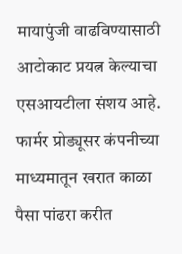मायापुंजी वाढविण्यासाठी आटोकाट प्रयत्न केल्याचा एसआयटीला संशय आहे.
फार्मर प्रोड्यूसर कंपनीच्या माध्यमातून खरात काळा पैसा पांढरा करीत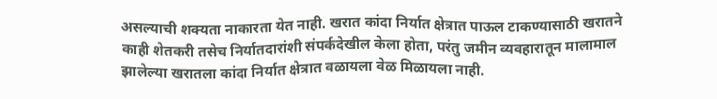असल्याची शक्यता नाकारता येत नाही. खरात कांदा निर्यात क्षेत्रात पाऊल टाकण्यासाठी खरातने काही शेतकरी तसेच निर्यातदारांशी संपर्कदेखील केला होता, परंतु जमीन व्यवहारातून मालामाल झालेल्या खरातला कांदा निर्यात क्षेत्रात वळायला वेळ मिळायला नाही.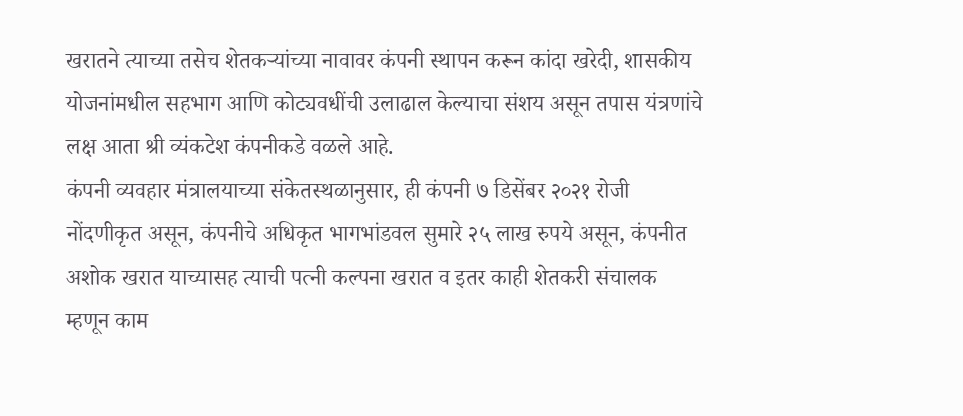खरातने त्याच्या तसेच शेतकऱ्यांच्या नावावर कंपनी स्थापन करून कांदा खरेदी, शासकीय योजनांमधील सहभाग आणि कोट्यवधींची उलाढाल केल्याचा संशय असून तपास यंत्रणांचे लक्ष आता श्री व्यंकटेश कंपनीकडे वळले आहे.
कंपनी व्यवहार मंत्रालयाच्या संकेतस्थळानुसार, ही कंपनी ७ डिसेंबर २०२१ रोजी नोंदणीकृत असून, कंपनीचे अधिकृत भागभांडवल सुमारे २५ लाख रुपये असून, कंपनीत अशोक खरात याच्यासह त्याची पत्नी कल्पना खरात व इतर काही शेतकरी संचालक म्हणून काम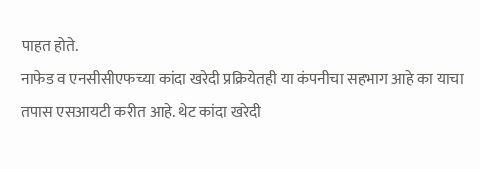पाहत होते.
नाफेड व एनसीसीएफच्या कांदा खरेदी प्रक्रियेतही या कंपनीचा सहभाग आहे का याचा तपास एसआयटी करीत आहे. थेट कांदा खरेदी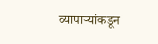व्यापाऱ्यांकडून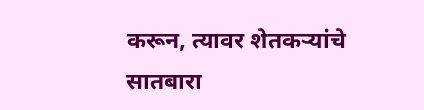करून, त्यावर शेतकऱ्यांचे सातबारा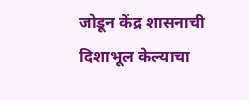जोडून केंद्र शासनाची दिशाभूल केल्याचा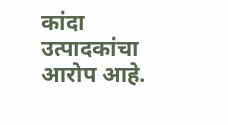कांदा उत्पादकांचा आरोप आहे.